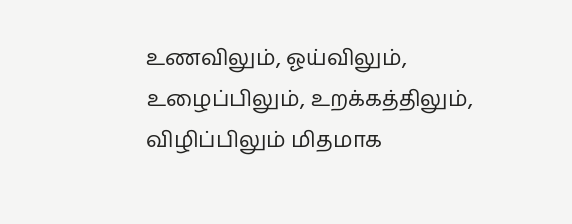உணவிலும், ஓய்விலும், உழைப்பிலும், உறக்கத்திலும், விழிப்பிலும் மிதமாக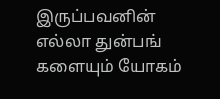இருப்பவனின் எல்லா துன்பங் களையும் யோகம்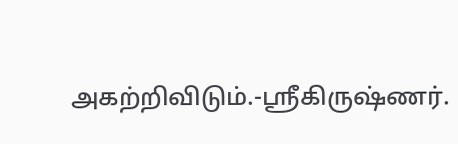அகற்றிவிடும்.-ஸ்ரீகிருஷ்ணர்.